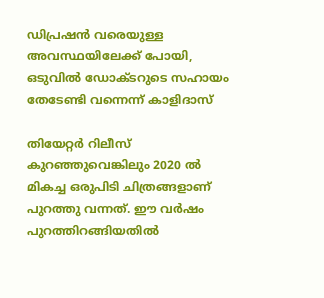ഡിപ്രഷന്‍ വരെയുള്ള അവസ്ഥയിലേക്ക് പോയി, ഒടുവിൽ ഡോക്ടറുടെ സഹായം തേടേണ്ടി വന്നെന്ന് കാളിദാസ്

തിയേറ്റർ റിലീസ് കുറഞ്ഞുവെങ്കിലും 2020 ൽ മികച്ച ഒരുപിടി ചിത്രങ്ങളാണ് പുറത്തു വന്നത്. ഈ വർഷം പുറത്തിറങ്ങിയതിൽ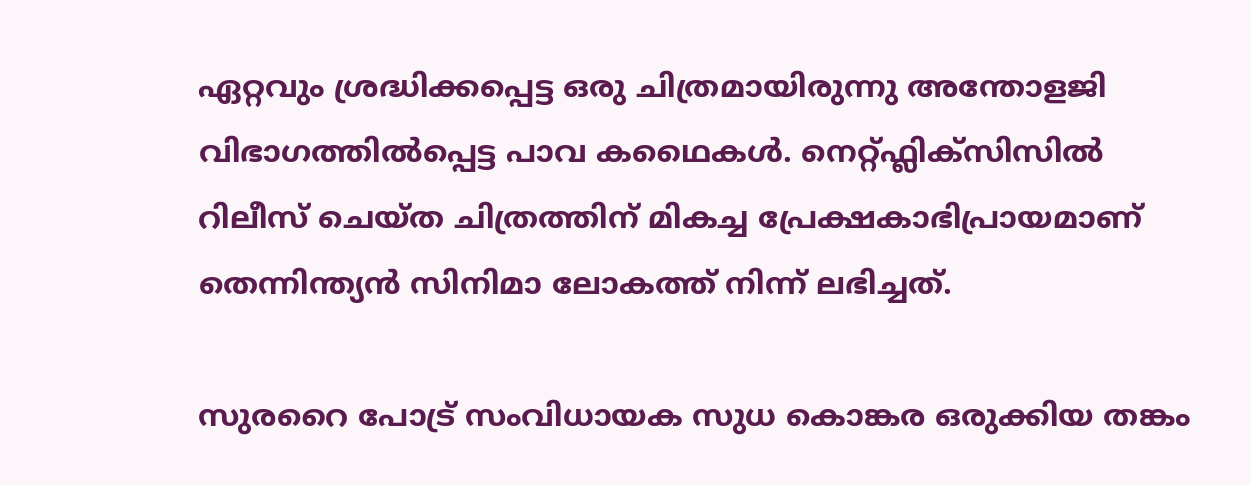ഏറ്റവും ശ്രദ്ധിക്കപ്പെട്ട ഒരു ചിത്രമായിരുന്നു അന്തോളജി വിഭാഗത്തിൽപ്പെട്ട പാവ കഥൈകൾ. നെറ്റ്ഫ്ലിക്സിസിൽ റിലീസ് ചെയ്ത ചിത്രത്തിന് മികച്ച പ്രേക്ഷകാഭിപ്രായമാണ് തെന്നിന്ത്യൻ സിനിമാ ലോകത്ത് നിന്ന് ലഭിച്ചത്.

സുരറൈ പോട്ര് സംവിധായക സുധ കൊങ്കര ഒരുക്കിയ തങ്കം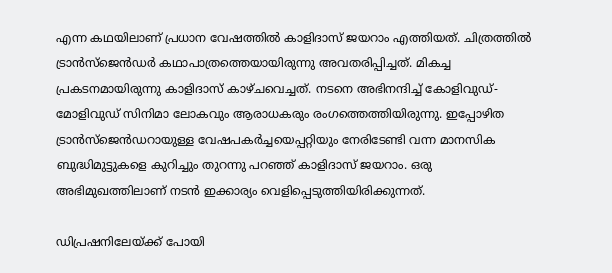എന്ന കഥയിലാണ് പ്രധാന വേഷത്തിൽ കാളിദാസ് ജയറാം എത്തിയത്. ചിത്രത്തിൽ ട്രാൻസ്ജെൻഡർ കഥാപാത്രത്തെയായിരുന്നു അവതരിപ്പിച്ചത്. മികച്ച പ്രകടനമായിരുന്നു കാളിദാസ് കാഴ്ചവെച്ചത്. നടനെ അഭിനന്ദിച്ച് കോളിവുഡ്-മോളിവുഡ് സിനിമാ ലോകവും ആരാധകരും രംഗത്തെത്തിയിരുന്നു. ഇപ്പോഴിത ട്രാന്‍സ്‌ജെന്‍ഡറായുള്ള വേഷപകർച്ചയെപ്പറ്റിയും നേരിടേണ്ടി വന്ന മാനസിക ബുദ്ധിമുട്ടുകളെ കുറിച്ചും തുറന്നു പറഞ്ഞ് കാളിദാസ് ജയറാം. ഒരു അഭിമുഖത്തിലാണ് നടൻ ഇക്കാര്യം വെളിപ്പെടുത്തിയിരിക്കുന്നത്.

ഡിപ്രഷനിലേയ്ക്ക് പോയി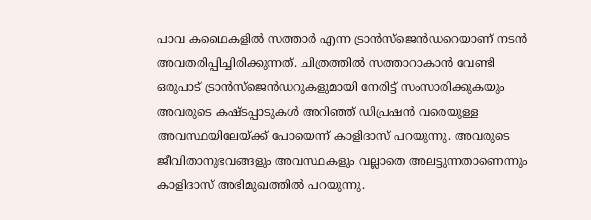പാവ കഥൈകളിൽ സത്താർ എന്ന ട്രാന്‍സ്‌ജെന്‍ഡറെയാണ് നടൻ അവതരിപ്പിച്ചിരിക്കുന്നത്. ചിത്രത്തിൽ സത്താറാകാൻ വേണ്ടി ഒരുപാട് ട്രാൻസ്ജെൻഡറുകളുമായി നേരിട്ട് സംസാരിക്കുകയും അവരുടെ കഷ്ടപ്പാടുകൾ അറിഞ്ഞ് ഡിപ്രഷൻ വരെയുള്ള അവസ്ഥയിലേയ്ക്ക് പോയെന്ന് കാളിദാസ് പറയുന്നു. അവരുടെ ജീവിതാനുഭവങ്ങളും അവസ്ഥകളും വല്ലാതെ അലട്ടുന്നതാണെന്നും കാളിദാസ് അഭിമുഖത്തിൽ പറയുന്നു.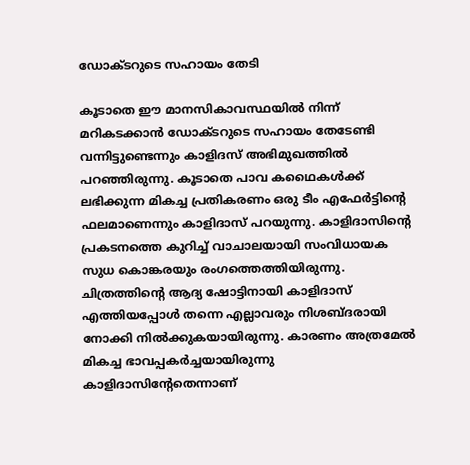ഡോക്ടറുടെ സഹായം തേടി

കൂടാതെ ഈ മാനസികാവസ്ഥയിൽ നിന്ന് മറികടക്കാൻ ഡോക്ടറുടെ സഹായം തേടേണ്ടി വന്നിട്ടുണ്ടെന്നും കാളിദസ് അഭിമുഖത്തിൽ പറഞ്ഞിരുന്നു. കൂടാതെ പാവ കഥൈകൾക്ക് ലഭിക്കുന്ന മികച്ച പ്രതികരണം ഒരു ടീം എഫേർട്ടിന്റെ ഫലമാണെന്നും കാളിദാസ് പറയുന്നു. കാളിദാസിന്റെ പ്രകടനത്തെ കുറിച്ച് വാചാലയായി സംവിധായക സുധ കൊങ്കരയും രംഗത്തെത്തിയിരുന്നു. ചിത്രത്തിന്റെ ആദ്യ ഷോട്ടിനായി കാളിദാസ് എത്തിയപ്പോൾ തന്നെ എല്ലാവരും നിശബ്ദരായി നോക്കി നിൽക്കുകയായിരുന്നു. കാരണം അത്രമേൽ മികച്ച ഭാവപ്പകർച്ചയായിരുന്നു കാളിദാസിന്റേതെന്നാണ്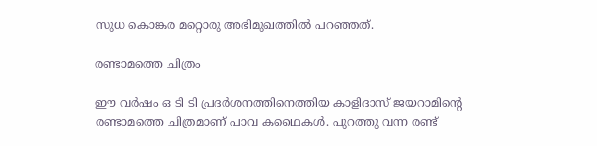സുധ കൊങ്കര മറ്റൊരു അഭിമുഖത്തിൽ പറഞ്ഞത്.

രണ്ടാമത്തെ ചിത്രം

ഈ വർഷം ഒ ടി ടി പ്രദർശനത്തിനെത്തിയ കാളിദാസ് ജയറാമിന്റെ രണ്ടാമത്തെ ചിത്രമാണ് പാവ കഥൈകൾ. പുറത്തു വന്ന രണ്ട്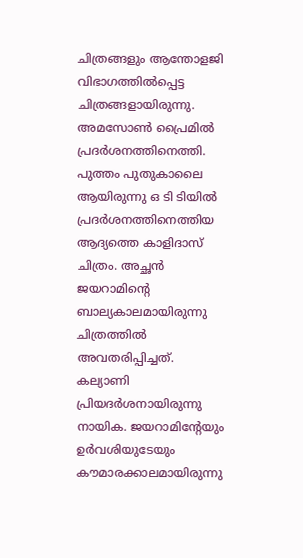ചിത്രങ്ങളും ആന്തോളജി വിഭാഗത്തിൽപ്പെട്ട ചിത്രങ്ങളായിരുന്നു. അമസോൺ പ്രൈമിൽ പ്രദർശനത്തിനെത്തി. പുത്തം പുതുകാലൈ ആയിരുന്നു ഒ ടി ടിയിൽ പ്രദർശനത്തിനെത്തിയ ആദ്യത്തെ കാളിദാസ് ചിത്രം. അച്ഛൻ ജയറാമിന്റെ ബാല്യകാലമായിരുന്നു ചിത്രത്തിൽ അവതരിപ്പിച്ചത്. കല്യാണി പ്രിയദർശനായിരുന്നു നായിക. ജയറാമിന്റേയും ഉർവശിയുടേയും കൗമാരക്കാലമായിരുന്നു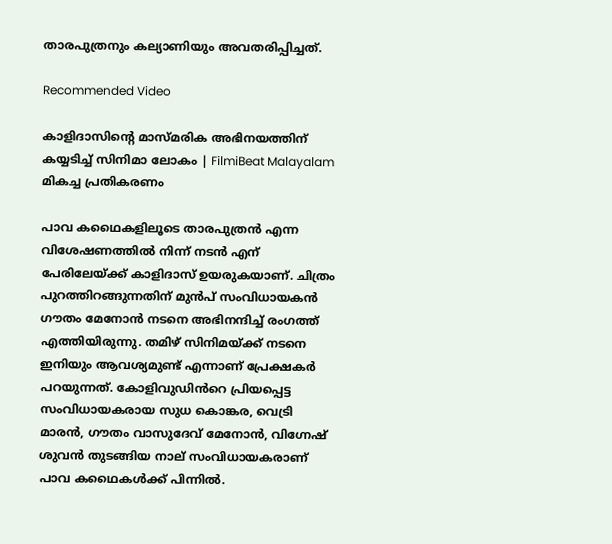താരപുത്രനും കല്യാണിയും അവതരിപ്പിച്ചത്.

Recommended Video

കാളിദാസിന്റെ മാസ്മരിക അഭിനയത്തിന് കയ്യടിച്ച് സിനിമാ ലോകം | FilmiBeat Malayalam
മികച്ച പ്രതികരണം

പാവ കഥൈകളിലൂടെ താരപുത്രൻ എന്ന വിശേഷണത്തിൽ നിന്ന് നടൻ എന് പേരിലേയ്ക്ക് കാളിദാസ് ഉയരുകയാണ്. ചിത്രം പുറത്തിറങ്ങുന്നതിന് മുൻപ് സംവിധായകൻ ഗൗതം മേനോൻ നടനെ അഭിനന്ദിച്ച് രംഗത്ത് എത്തിയിരുന്നു. തമിഴ് സിനിമയ്ക്ക് നടനെ ഇനിയും ആവശ്യമുണ്ട് എന്നാണ് പ്രേക്ഷകർ പറയുന്നത്. കോളിവുഡിൻറെ പ്രിയപ്പെട്ട സംവിധായകരായ സുധ കൊങ്കര, വെട്രി മാരൻ, ഗൗതം വാസുദേവ് മേനോൻ, വിഗ്നേഷ് ശുവൻ തുടങ്ങിയ നാല് സംവിധായകരാണ് പാവ കഥൈകൾക്ക് പിന്നിൽ.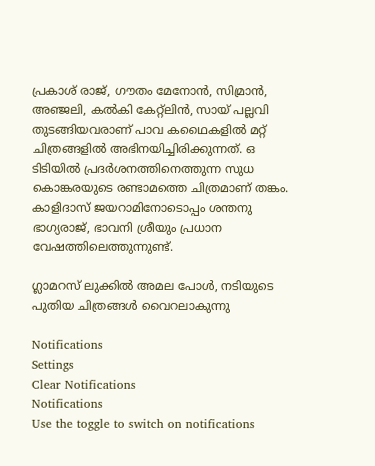പ്രകാശ് രാജ്, ഗൗതം മേനോന്‍, സിമ്രാന്‍, അഞ്ജലി, കല്‍കി കേറ്റ്ലിന്‍, സായ് പല്ലവി തുടങ്ങിയവരാണ് പാവ കഥൈകളിൽ മറ്റ് ചിത്രങ്ങളിൽ അഭിനയിച്ചിരിക്കുന്നത്. ഒ ടിടിയിൽ പ്രദർശനത്തിനെത്തുന്ന സുധ കൊങ്കരയുടെ രണ്ടാമത്തെ ചിത്രമാണ് തങ്കം. കാളിദാസ് ജയറാമിനോടൊപ്പം ശന്തനു ഭാഗ്യരാജ്, ഭാവനി ശ്രീയും പ്രധാന വേഷത്തിലെത്തുന്നുണ്ട്.

ഗ്ലാമറസ് ലുക്കിൽ അമല പോൾ, നടിയുടെ പുതിയ ചിത്രങ്ങൾ വൈറലാകുന്നു

Notifications
Settings
Clear Notifications
Notifications
Use the toggle to switch on notifications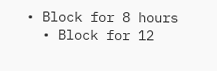• Block for 8 hours
  • Block for 12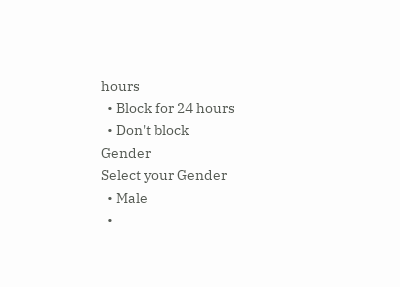hours
  • Block for 24 hours
  • Don't block
Gender
Select your Gender
  • Male
  •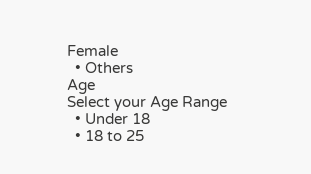Female
  • Others
Age
Select your Age Range
  • Under 18
  • 18 to 25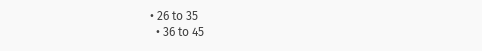• 26 to 35
  • 36 to 45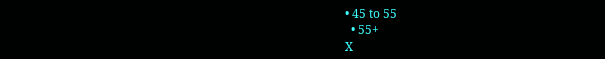• 45 to 55
  • 55+
X